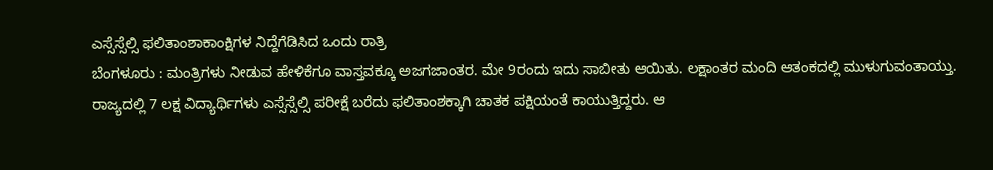ಎಸ್ಸೆಸ್ಸೆಲ್ಸಿ ಫಲಿತಾಂಶಾಕಾಂಕ್ಷಿಗಳ ನಿದ್ದೆಗೆಡಿಸಿದ ಒಂದು ರಾತ್ರಿ
ಬೆಂಗಳೂರು : ಮಂತ್ರಿಗಳು ನೀಡುವ ಹೇಳಿಕೆಗೂ ವಾಸ್ತವಕ್ಕೂ ಅಜಗಜಾಂತರ. ಮೇ 9ರಂದು ಇದು ಸಾಬೀತು ಆಯಿತು. ಲಕ್ಷಾಂತರ ಮಂದಿ ಆತಂಕದಲ್ಲಿ ಮುಳುಗುವಂತಾಯ್ತು. ರಾಜ್ಯದಲ್ಲಿ 7 ಲಕ್ಷ ವಿದ್ಯಾರ್ಥಿಗಳು ಎಸ್ಸೆಸ್ಸೆಲ್ಸಿ ಪರೀಕ್ಷೆ ಬರೆದು ಫಲಿತಾಂಶಕ್ಕಾಗಿ ಚಾತಕ ಪಕ್ಷಿಯಂತೆ ಕಾಯುತ್ತಿದ್ದರು. ಆ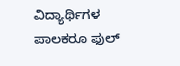ವಿದ್ಯಾರ್ಥಿಗಳ ಪಾಲಕರೂ ಫುಲ್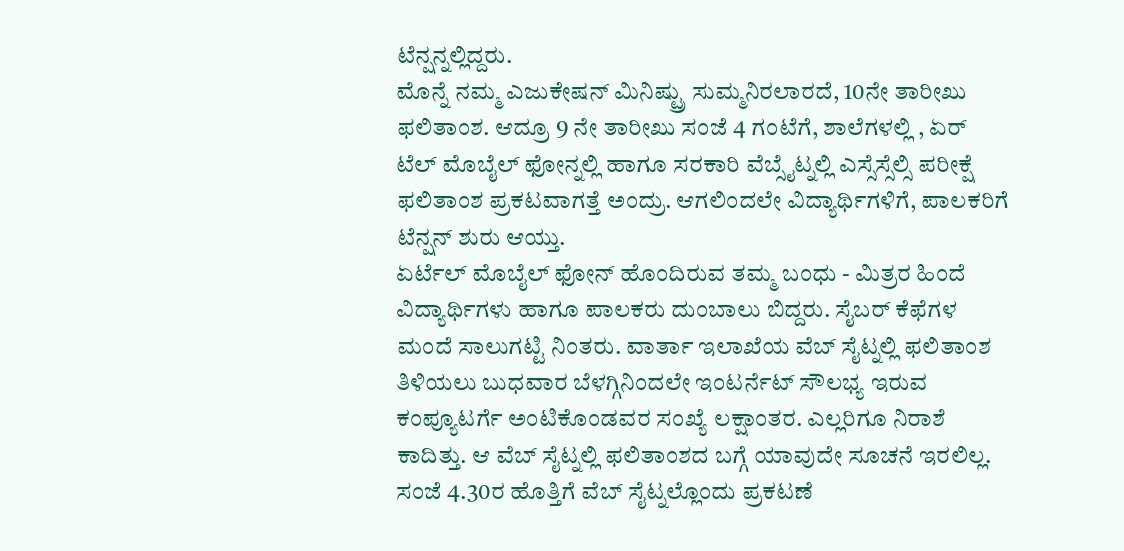ಟೆನ್ಷನ್ನಲ್ಲಿದ್ದರು.
ಮೊನ್ನೆ ನಮ್ಮ ಎಜುಕೇಷನ್ ಮಿನಿಷ್ಟ್ರು ಸುಮ್ಮನಿರಲಾರದೆ, 10ನೇ ತಾರೀಖು ಫಲಿತಾಂಶ. ಆದ್ರೂ 9 ನೇ ತಾರೀಖು ಸಂಜೆ 4 ಗಂಟೆಗೆ, ಶಾಲೆಗಳಲ್ಲಿ , ಏರ್ ಟೆಲ್ ಮೊಬೈಲ್ ಫೋನ್ನಲ್ಲಿ ಹಾಗೂ ಸರಕಾರಿ ವೆಬ್ಸೈಟ್ನಲ್ಲಿ ಎಸ್ಸೆಸ್ಸೆಲ್ಸಿ ಪರೀಕ್ಷೆ ಫಲಿತಾಂಶ ಪ್ರಕಟವಾಗತ್ತೆ ಅಂದ್ರು. ಆಗಲಿಂದಲೇ ವಿದ್ಯಾರ್ಥಿಗಳಿಗೆ, ಪಾಲಕರಿಗೆ ಟೆನ್ಷನ್ ಶುರು ಆಯ್ತು.
ಏರ್ಟೆಲ್ ಮೊಬೈಲ್ ಫೋನ್ ಹೊಂದಿರುವ ತಮ್ಮ ಬಂಧು - ಮಿತ್ರರ ಹಿಂದೆ ವಿದ್ಯಾರ್ಥಿಗಳು ಹಾಗೂ ಪಾಲಕರು ದುಂಬಾಲು ಬಿದ್ದರು. ಸೈಬರ್ ಕೆಫೆಗಳ ಮಂದೆ ಸಾಲುಗಟ್ಟಿ ನಿಂತರು. ವಾರ್ತಾ ಇಲಾಖೆಯ ವೆಬ್ ಸೈಟ್ನಲ್ಲಿ ಫಲಿತಾಂಶ ತಿಳಿಯಲು ಬುಧವಾರ ಬೆಳಗ್ಗಿನಿಂದಲೇ ಇಂಟರ್ನೆಟ್ ಸೌಲಭ್ಯ ಇರುವ ಕಂಪ್ಯೂಟರ್ಗೆ ಅಂಟಿಕೊಂಡವರ ಸಂಖ್ಯೆ ಲಕ್ಷಾಂತರ. ಎಲ್ಲರಿಗೂ ನಿರಾಶೆ ಕಾದಿತ್ತು. ಆ ವೆಬ್ ಸೈಟ್ನಲ್ಲಿ ಫಲಿತಾಂಶದ ಬಗ್ಗೆ ಯಾವುದೇ ಸೂಚನೆ ಇರಲಿಲ್ಲ.
ಸಂಜೆ 4.30ರ ಹೊತ್ತಿಗೆ ವೆಬ್ ಸೈಟ್ನಲ್ಲೊಂದು ಪ್ರಕಟಣೆ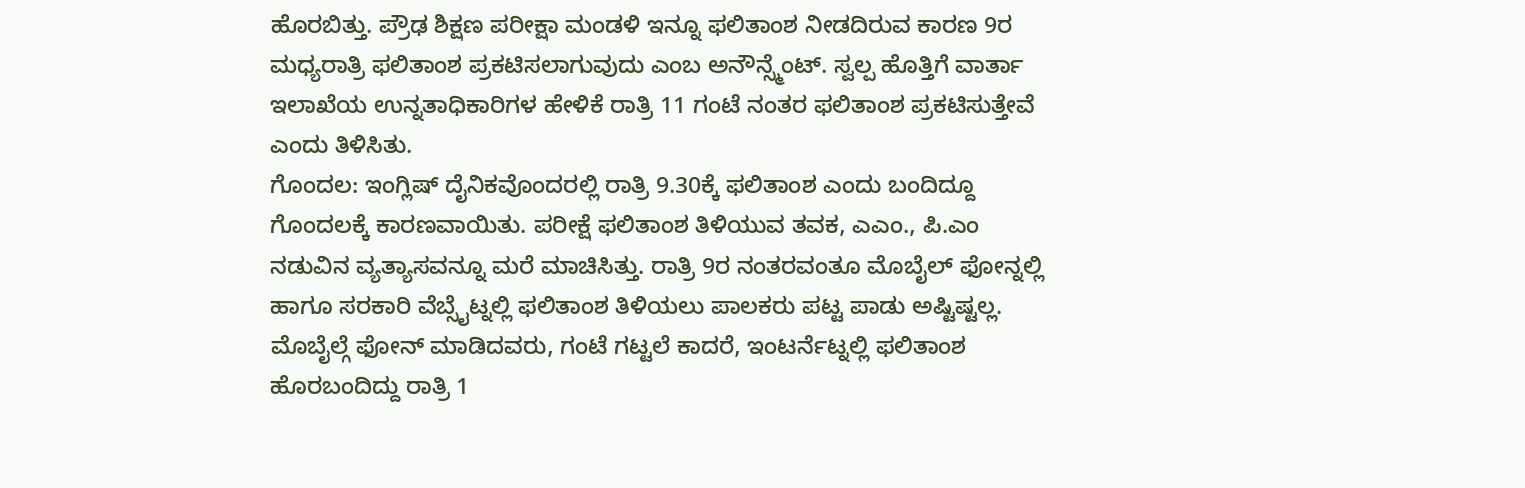ಹೊರಬಿತ್ತು. ಪ್ರೌಢ ಶಿಕ್ಷಣ ಪರೀಕ್ಷಾ ಮಂಡಳಿ ಇನ್ನೂ ಫಲಿತಾಂಶ ನೀಡದಿರುವ ಕಾರಣ 9ರ ಮಧ್ಯರಾತ್ರಿ ಫಲಿತಾಂಶ ಪ್ರಕಟಿಸಲಾಗುವುದು ಎಂಬ ಅನೌನ್ಸ್ಮೆಂಟ್. ಸ್ವಲ್ಪ ಹೊತ್ತಿಗೆ ವಾರ್ತಾ ಇಲಾಖೆಯ ಉನ್ನತಾಧಿಕಾರಿಗಳ ಹೇಳಿಕೆ ರಾತ್ರಿ 11 ಗಂಟೆ ನಂತರ ಫಲಿತಾಂಶ ಪ್ರಕಟಿಸುತ್ತೇವೆ ಎಂದು ತಿಳಿಸಿತು.
ಗೊಂದಲ: ಇಂಗ್ಲಿಷ್ ದೈನಿಕವೊಂದರಲ್ಲಿ ರಾತ್ರಿ 9.30ಕ್ಕೆ ಫಲಿತಾಂಶ ಎಂದು ಬಂದಿದ್ದೂ ಗೊಂದಲಕ್ಕೆ ಕಾರಣವಾಯಿತು. ಪರೀಕ್ಷೆ ಫಲಿತಾಂಶ ತಿಳಿಯುವ ತವಕ, ಎಎಂ., ಪಿ.ಎಂ ನಡುವಿನ ವ್ಯತ್ಯಾಸವನ್ನೂ ಮರೆ ಮಾಚಿಸಿತ್ತು. ರಾತ್ರಿ 9ರ ನಂತರವಂತೂ ಮೊಬೈಲ್ ಫೋನ್ನಲ್ಲಿ ಹಾಗೂ ಸರಕಾರಿ ವೆಬ್ಸೈಟ್ನಲ್ಲಿ ಫಲಿತಾಂಶ ತಿಳಿಯಲು ಪಾಲಕರು ಪಟ್ಟ ಪಾಡು ಅಷ್ಟಿಷ್ಟಲ್ಲ.
ಮೊಬೈಲ್ಗೆ ಫೋನ್ ಮಾಡಿದವರು, ಗಂಟೆ ಗಟ್ಟಲೆ ಕಾದರೆ, ಇಂಟರ್ನೆಟ್ನಲ್ಲಿ ಫಲಿತಾಂಶ ಹೊರಬಂದಿದ್ದು ರಾತ್ರಿ 1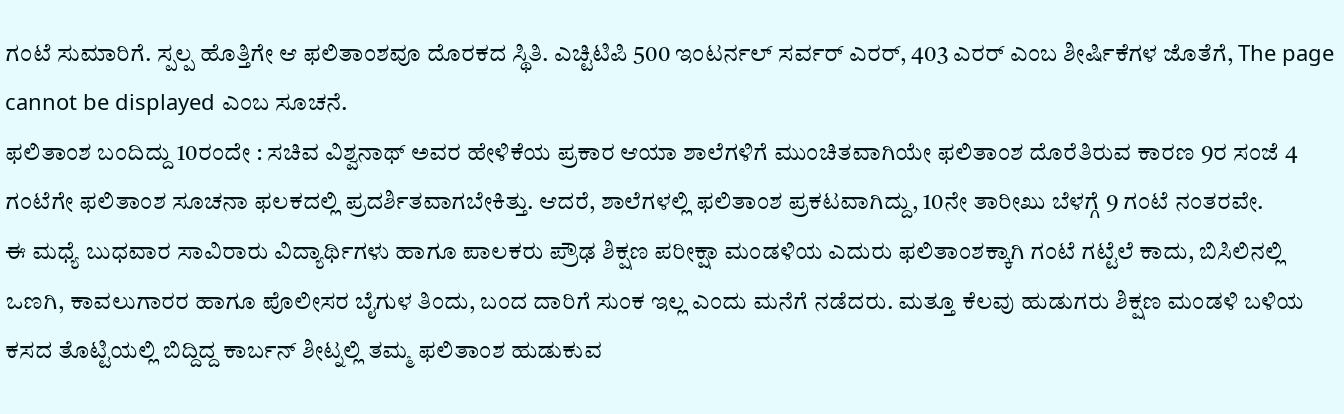ಗಂಟೆ ಸುಮಾರಿಗೆ. ಸ್ಪಲ್ಪ ಹೊತ್ತಿಗೇ ಆ ಫಲಿತಾಂಶವೂ ದೊರಕದ ಸ್ಥಿತಿ. ಎಚ್ಟಿಟಿಪಿ 500 ಇಂಟರ್ನಲ್ ಸರ್ವರ್ ಎರರ್, 403 ಎರರ್ ಎಂಬ ಶೀರ್ಷಿಕೆಗಳ ಜೊತೆಗೆ, The page cannot be displayed ಎಂಬ ಸೂಚನೆ.
ಫಲಿತಾಂಶ ಬಂದಿದ್ದು 10ರಂದೇ : ಸಚಿವ ವಿಶ್ವನಾಥ್ ಅವರ ಹೇಳಿಕೆಯ ಪ್ರಕಾರ ಆಯಾ ಶಾಲೆಗಳಿಗೆ ಮುಂಚಿತವಾಗಿಯೇ ಫಲಿತಾಂಶ ದೊರೆತಿರುವ ಕಾರಣ 9ರ ಸಂಜೆ 4 ಗಂಟೆಗೇ ಫಲಿತಾಂಶ ಸೂಚನಾ ಫಲಕದಲ್ಲಿ ಪ್ರದರ್ಶಿತವಾಗಬೇಕಿತ್ತು. ಆದರೆ, ಶಾಲೆಗಳಲ್ಲಿ ಫಲಿತಾಂಶ ಪ್ರಕಟವಾಗಿದ್ದು, 10ನೇ ತಾರೀಖು ಬೆಳಗ್ಗೆ 9 ಗಂಟೆ ನಂತರವೇ.
ಈ ಮಧ್ಯೆ ಬುಧವಾರ ಸಾವಿರಾರು ವಿದ್ಯಾರ್ಥಿಗಳು ಹಾಗೂ ಪಾಲಕರು ಪ್ರೌಢ ಶಿಕ್ಷಣ ಪರೀಕ್ಷಾ ಮಂಡಳಿಯ ಎದುರು ಫಲಿತಾಂಶಕ್ಕಾಗಿ ಗಂಟೆ ಗಟ್ಟೆಲೆ ಕಾದು, ಬಿಸಿಲಿನಲ್ಲಿ ಒಣಗಿ, ಕಾವಲುಗಾರರ ಹಾಗೂ ಪೊಲೀಸರ ಬೈಗುಳ ತಿಂದು, ಬಂದ ದಾರಿಗೆ ಸುಂಕ ಇಲ್ಲ ಎಂದು ಮನೆಗೆ ನಡೆದರು. ಮತ್ತೂ ಕೆಲವು ಹುಡುಗರು ಶಿಕ್ಷಣ ಮಂಡಳಿ ಬಳಿಯ ಕಸದ ತೊಟ್ಟಿಯಲ್ಲಿ ಬಿದ್ದಿದ್ದ ಕಾರ್ಬನ್ ಶೀಟ್ನಲ್ಲಿ ತಮ್ಮ ಫಲಿತಾಂಶ ಹುಡುಕುವ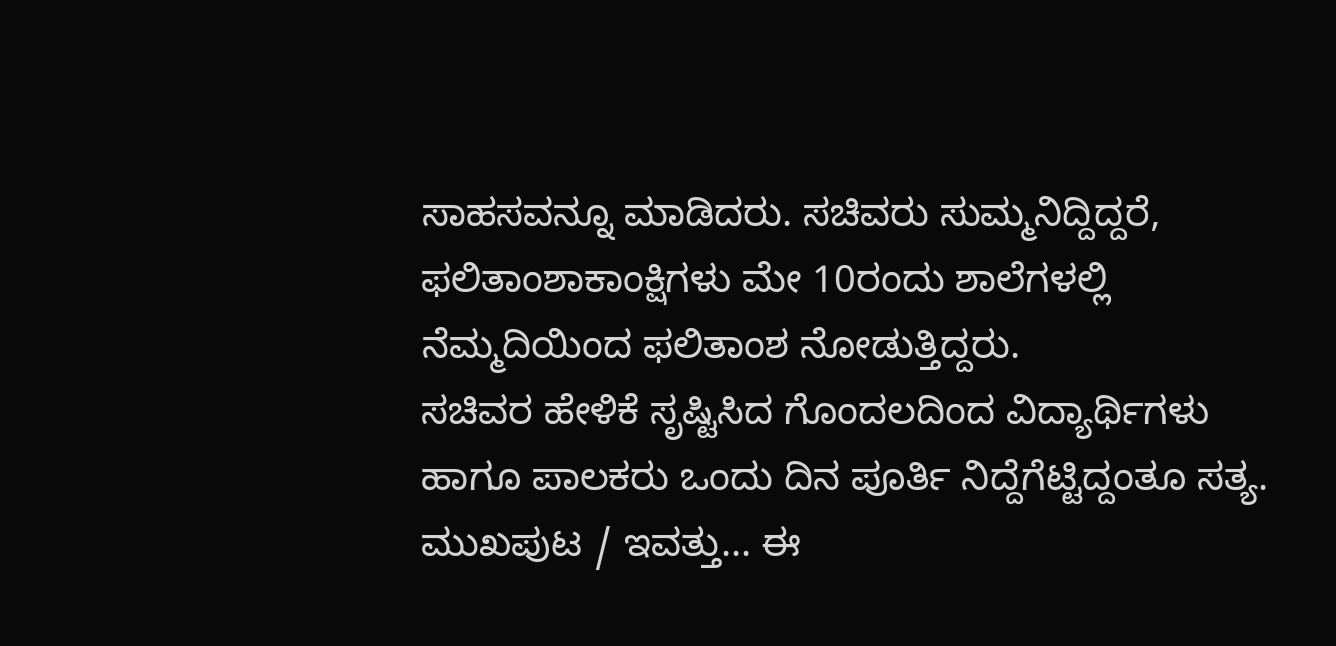ಸಾಹಸವನ್ನೂ ಮಾಡಿದರು. ಸಚಿವರು ಸುಮ್ಮನಿದ್ದಿದ್ದರೆ, ಫಲಿತಾಂಶಾಕಾಂಕ್ಷಿಗಳು ಮೇ 10ರಂದು ಶಾಲೆಗಳಲ್ಲಿ ನೆಮ್ಮದಿಯಿಂದ ಫಲಿತಾಂಶ ನೋಡುತ್ತಿದ್ದರು.
ಸಚಿವರ ಹೇಳಿಕೆ ಸೃಷ್ಟಿಸಿದ ಗೊಂದಲದಿಂದ ವಿದ್ಯಾರ್ಥಿಗಳು ಹಾಗೂ ಪಾಲಕರು ಒಂದು ದಿನ ಪೂರ್ತಿ ನಿದ್ದೆಗೆಟ್ಟಿದ್ದಂತೂ ಸತ್ಯ.
ಮುಖಪುಟ / ಇವತ್ತು... ಈ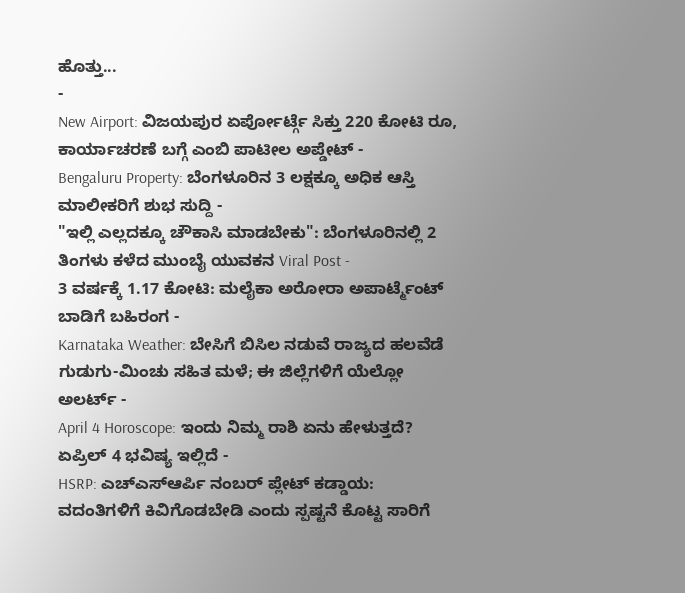ಹೊತ್ತು...
-
New Airport: ವಿಜಯಪುರ ಏರ್ಪೋರ್ಟ್ಗೆ ಸಿಕ್ತು 220 ಕೋಟಿ ರೂ, ಕಾರ್ಯಾಚರಣೆ ಬಗ್ಗೆ ಎಂಬಿ ಪಾಟೀಲ ಅಪ್ಡೇಟ್ -
Bengaluru Property: ಬೆಂಗಳೂರಿನ 3 ಲಕ್ಷಕ್ಕೂ ಅಧಿಕ ಆಸ್ತಿ ಮಾಲೀಕರಿಗೆ ಶುಭ ಸುದ್ದಿ -
"ಇಲ್ಲಿ ಎಲ್ಲದಕ್ಕೂ ಚೌಕಾಸಿ ಮಾಡಬೇಕು": ಬೆಂಗಳೂರಿನಲ್ಲಿ 2 ತಿಂಗಳು ಕಳೆದ ಮುಂಬೈ ಯುವಕನ Viral Post -
3 ವರ್ಷಕ್ಕೆ 1.17 ಕೋಟಿ: ಮಲೈಕಾ ಅರೋರಾ ಅಪಾರ್ಟ್ಮೆಂಟ್ ಬಾಡಿಗೆ ಬಹಿರಂಗ -
Karnataka Weather: ಬೇಸಿಗೆ ಬಿಸಿಲ ನಡುವೆ ರಾಜ್ಯದ ಹಲವೆಡೆ ಗುಡುಗು-ಮಿಂಚು ಸಹಿತ ಮಳೆ; ಈ ಜಿಲ್ಲೆಗಳಿಗೆ ಯೆಲ್ಲೋ ಅಲರ್ಟ್ -
April 4 Horoscope: ಇಂದು ನಿಮ್ಮ ರಾಶಿ ಏನು ಹೇಳುತ್ತದೆ? ಏಪ್ರಿಲ್ 4 ಭವಿಷ್ಯ ಇಲ್ಲಿದೆ -
HSRP: ಎಚ್ಎಸ್ಆರ್ಪಿ ನಂಬರ್ ಪ್ಲೇಟ್ ಕಡ್ಡಾಯ: ವದಂತಿಗಳಿಗೆ ಕಿವಿಗೊಡಬೇಡಿ ಎಂದು ಸ್ಪಷ್ಟನೆ ಕೊಟ್ಟ ಸಾರಿಗೆ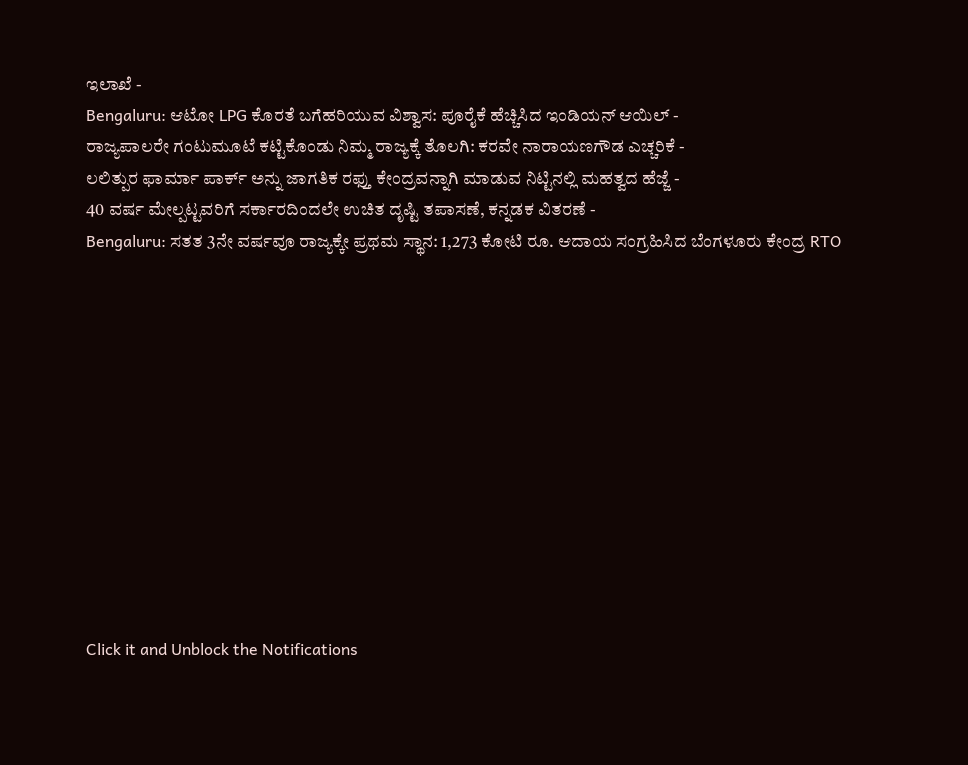ಇಲಾಖೆ -
Bengaluru: ಆಟೋ LPG ಕೊರತೆ ಬಗೆಹರಿಯುವ ವಿಶ್ವಾಸ: ಪೂರೈಕೆ ಹೆಚ್ಚಿಸಿದ ಇಂಡಿಯನ್ ಆಯಿಲ್ -
ರಾಜ್ಯಪಾಲರೇ ಗಂಟುಮೂಟೆ ಕಟ್ಟಿಕೊಂಡು ನಿಮ್ಮ ರಾಜ್ಯಕ್ಕೆ ತೊಲಗಿ: ಕರವೇ ನಾರಾಯಣಗೌಡ ಎಚ್ಚರಿಕೆ -
ಲಲಿತ್ಪುರ ಫಾರ್ಮಾ ಪಾರ್ಕ್ ಅನ್ನು ಜಾಗತಿಕ ರಫ್ತು ಕೇಂದ್ರವನ್ನಾಗಿ ಮಾಡುವ ನಿಟ್ಟಿನಲ್ಲಿ ಮಹತ್ವದ ಹೆಜ್ಜೆ -
40 ವರ್ಷ ಮೇಲ್ಪಟ್ಟವರಿಗೆ ಸರ್ಕಾರದಿಂದಲೇ ಉಚಿತ ದೃಷ್ಟಿ ತಪಾಸಣೆ, ಕನ್ನಡಕ ವಿತರಣೆ -
Bengaluru: ಸತತ 3ನೇ ವರ್ಷವೂ ರಾಜ್ಯಕ್ಕೇ ಪ್ರಥಮ ಸ್ಥಾನ: 1,273 ಕೋಟಿ ರೂ. ಆದಾಯ ಸಂಗ್ರಹಿಸಿದ ಬೆಂಗಳೂರು ಕೇಂದ್ರ RTO












Click it and Unblock the Notifications